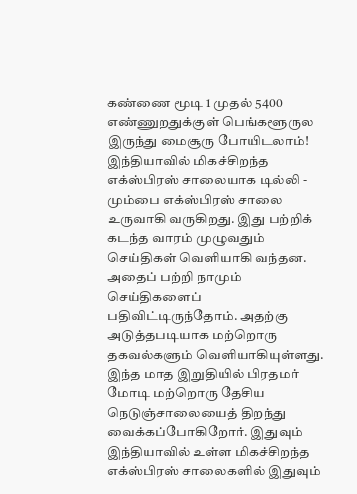கண்ணை மூடி 1 முதல் 5400 எண்ணுறதுக்குள் பெங்களூருல இருந்து மைசூரு போயிடலாம்!
இந்தியாவில் மிகச்சிறந்த எக்ஸ்பிரஸ் சாலையாக டில்லி - மும்பை எக்ஸ்பிரஸ் சாலை உருவாகி வருகிறது. இது பற்றிக் கடந்த வாரம் முழுவதும் செய்திகள் வெளியாகி வந்தன. அதைப் பற்றி நாமும் செய்திகளைப் பதிவிட்டிருந்தோம். அதற்கு அடுத்தபடியாக மற்றொரு தகவல்களும் வெளியாகியுள்ளது. இந்த மாத இறுதியில் பிரதமர் மோடி மற்றொரு தேசிய நெடுஞ்சாலையைத் திறந்து வைக்கப்போகிறோர். இதுவும் இந்தியாவில் உள்ள மிகச்சிறந்த எக்ஸ்பிரஸ் சாலைகளில் இதுவும்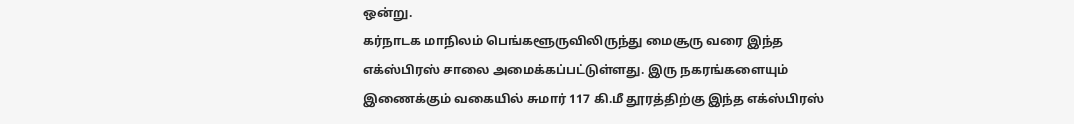ஒன்று.
கர்நாடக மாநிலம் பெங்களூருவிலிருந்து மைசூரு வரை இந்த எக்ஸ்பிரஸ் சாலை அமைக்கப்பட்டுள்ளது. இரு நகரங்களையும் இணைக்கும் வகையில் சுமார் 117 கி.மீ தூரத்திற்கு இந்த எக்ஸ்பிரஸ்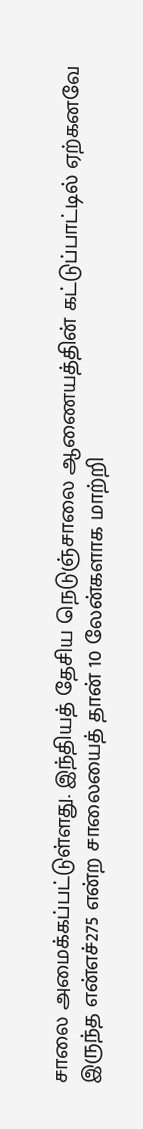சாலை அமைக்கப்பட்டுள்ளது. இந்தியத் தேசிய நெடுஞ்சாலை ஆணையத்தின் கட்டுப்பாட்டில் ஏற்கனவே இருந்த என்எச்275 என்ற சாலையைத் தான் 10 லேன்களாக மாற்றி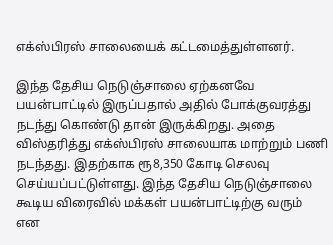எக்ஸ்பிரஸ் சாலையைக் கட்டமைத்துள்ளனர்.

இந்த தேசிய நெடுஞ்சாலை ஏற்கனவே பயன்பாட்டில் இருப்பதால் அதில் போக்குவரத்து நடந்து கொண்டு தான் இருக்கிறது. அதை விஸ்தரித்து எக்ஸ்பிரஸ் சாலையாக மாற்றும் பணி நடந்தது. இதற்காக ரூ8,350 கோடி செலவு செய்யப்பட்டுள்ளது. இந்த தேசிய நெடுஞ்சாலை கூடிய விரைவில் மக்கள் பயன்பாட்டிற்கு வரும் என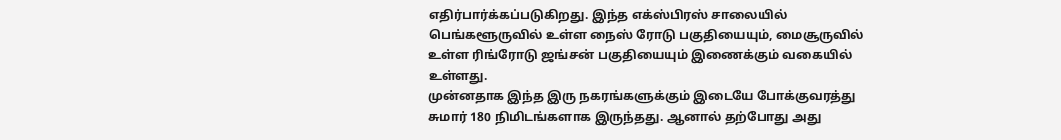எதிர்பார்க்கப்படுகிறது. இந்த எக்ஸ்பிரஸ் சாலையில் பெங்களூருவில் உள்ள நைஸ் ரோடு பகுதியையும், மைசூருவில் உள்ள ரிங்ரோடு ஜங்சன் பகுதியையும் இணைக்கும் வகையில் உள்ளது.
முன்னதாக இந்த இரு நகரங்களுக்கும் இடையே போக்குவரத்து சுமார் 180 நிமிடங்களாக இருந்தது. ஆனால் தற்போது அது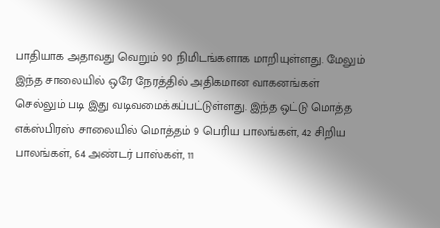பாதியாக அதாவது வெறும் 90 நிமிடங்களாக மாறியுள்ளது. மேலும் இந்த சாலையில் ஒரே நேரத்தில் அதிகமான வாகனங்கள் செல்லும் படி இது வடிவமைக்கப்பட்டுள்ளது. இந்த ஒட்டு மொத்த எக்ஸ்பிரஸ் சாலையில் மொத்தம் 9 பெரிய பாலங்கள், 42 சிறிய பாலங்கள், 64 அண்டர் பாஸ்கள், 11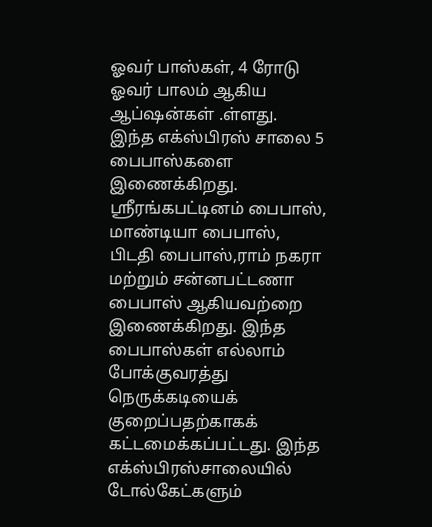ஓவர் பாஸ்கள், 4 ரோடு ஓவர் பாலம் ஆகிய ஆப்ஷன்கள் .ள்ளது.
இந்த எக்ஸ்பிரஸ் சாலை 5 பைபாஸ்களை இணைக்கிறது. ஸ்ரீரங்கபட்டினம் பைபாஸ், மாண்டியா பைபாஸ், பிடதி பைபாஸ்,ராம் நகரா மற்றும் சன்னபட்டணா பைபாஸ் ஆகியவற்றை இணைக்கிறது. இந்த பைபாஸ்கள் எல்லாம் போக்குவரத்து நெருக்கடியைக் குறைப்பதற்காகக் கட்டமைக்கப்பட்டது. இந்த எக்ஸ்பிரஸ்சாலையில் டோல்கேட்களும்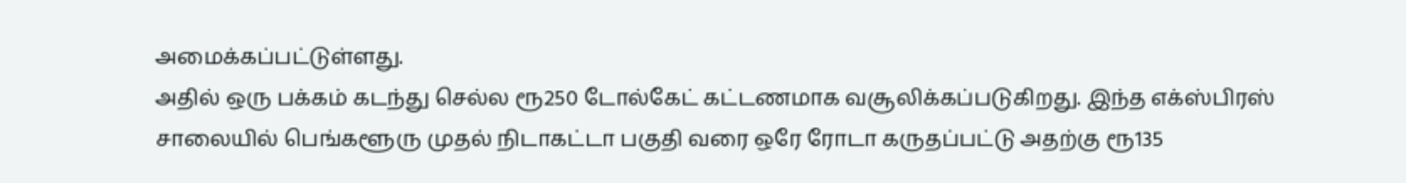அமைக்கப்பட்டுள்ளது.
அதில் ஒரு பக்கம் கடந்து செல்ல ரூ250 டோல்கேட் கட்டணமாக வசூலிக்கப்படுகிறது. இந்த எக்ஸ்பிரஸ் சாலையில் பெங்களூரு முதல் நிடாகட்டா பகுதி வரை ஒரே ரோடா கருதப்பட்டு அதற்கு ரூ135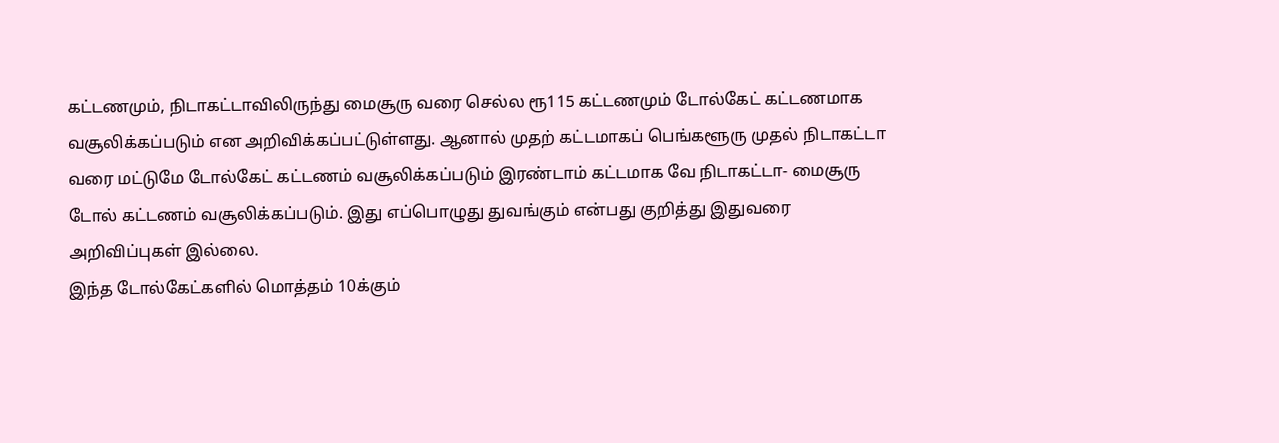கட்டணமும், நிடாகட்டாவிலிருந்து மைசூரு வரை செல்ல ரூ115 கட்டணமும் டோல்கேட் கட்டணமாக வசூலிக்கப்படும் என அறிவிக்கப்பட்டுள்ளது. ஆனால் முதற் கட்டமாகப் பெங்களூரு முதல் நிடாகட்டா வரை மட்டுமே டோல்கேட் கட்டணம் வசூலிக்கப்படும் இரண்டாம் கட்டமாக வே நிடாகட்டா- மைசூரு டோல் கட்டணம் வசூலிக்கப்படும். இது எப்பொழுது துவங்கும் என்பது குறித்து இதுவரை அறிவிப்புகள் இல்லை.
இந்த டோல்கேட்களில் மொத்தம் 10க்கும்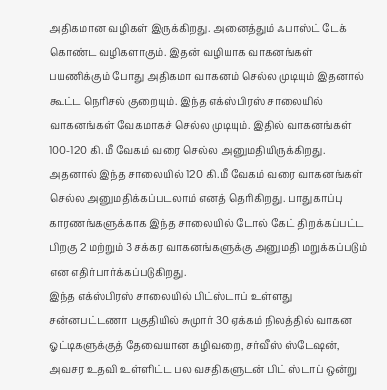அதிகமான வழிகள் இருக்கிறது. அனைத்தும் ஃபாஸ்ட் டேக் கொண்ட வழிகளாகும். இதன் வழியாக வாகனங்கள் பயணிக்கும் போது அதிகமா வாகனம் செல்ல முடியும் இதனால் கூட்ட நெரிசல் குறையும். இந்த எக்ஸ்பிரஸ் சாலையில் வாகனங்கள் வேகமாகச் செல்ல முடியும். இதில் வாகனங்கள் 100-120 கி.மீ வேகம் வரை செல்ல அனுமதியிருக்கிறது. அதனால் இந்த சாலையில் 120 கி.மீ வேகம் வரை வாகனங்கள் செல்ல அனுமதிக்கப்படலாம் எனத் தெரிகிறது. பாதுகாப்பு காரணங்களுக்காக இந்த சாலையில் டோல் கேட் திறக்கப்பட்ட பிறகு 2 மற்றும் 3 சக்கர வாகனங்களுக்கு அனுமதி மறுக்கப்படும் என எதிர்பார்க்கப்படுகிறது.
இந்த எக்ஸ்பிரஸ் சாலையில் பிட்ஸ்டாப் உள்ளது சன்னபட்டணா பகுதியில் சுமுார் 30 ஏக்கம் நிலத்தில் வாகன ஓட்டிகளுக்குத் தேவையான கழிவறை, சர்வீஸ் ஸ்டேஷன், அவசர உதவி உள்ளிட்ட பல வசதிகளுடன் பிட் ஸ்டாப் ஒன்று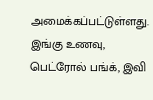அமைக்கப்பட்டுள்ளது. இங்கு உணவு, பெட்ரோல் பங்க், இவி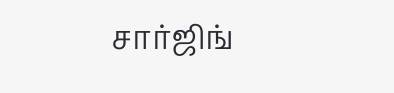சார்ஜிங்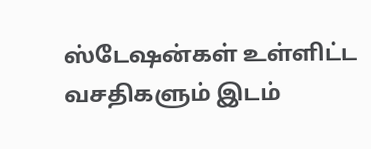ஸ்டேஷன்கள் உள்ளிட்ட வசதிகளும் இடம்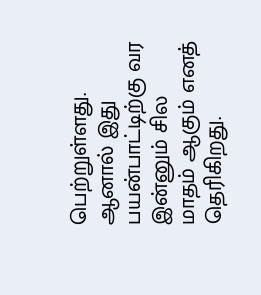பெற்றுள்ளது. ஆனால் இது பயன்பாட்டிற்கு வர இன்னும் சில மாதம் ஆகும் எனத் தெரிகிறது.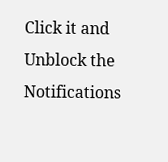Click it and Unblock the Notifications